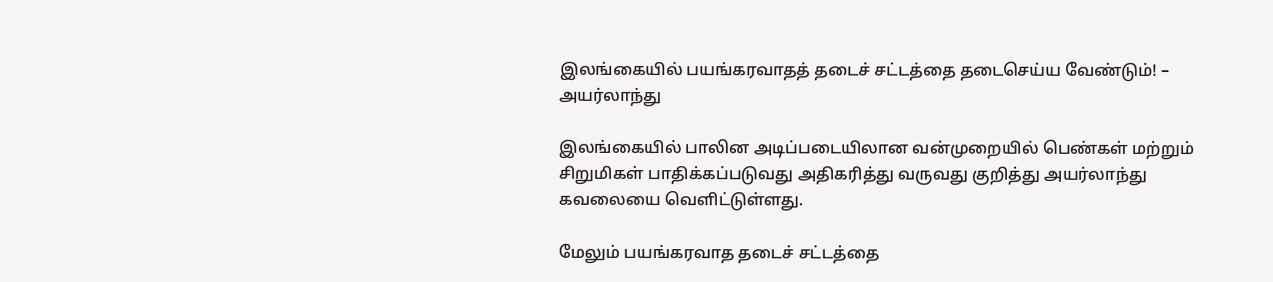இலங்கையில் பயங்கரவாதத் தடைச் சட்டத்தை தடைசெய்ய வேண்டும்! – அயர்லாந்து

இலங்கையில் பாலின அடிப்படையிலான வன்முறையில் பெண்கள் மற்றும் சிறுமிகள் பாதிக்கப்படுவது அதிகரித்து வருவது குறித்து அயர்லாந்து கவலையை வெளிட்டுள்ளது.

மேலும் பயங்கரவாத தடைச் சட்டத்தை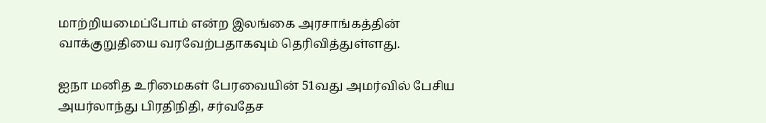மாற்றியமைப்போம் என்ற இலங்கை அரசாங்கத்தின் வாக்குறுதியை வரவேற்பதாகவும் தெரிவித்துள்ளது.

ஐநா மனித உரிமைகள் பேரவையின் 51வது அமர்வில் பேசிய அயர்லாந்து பிரதிநிதி, சர்வதேச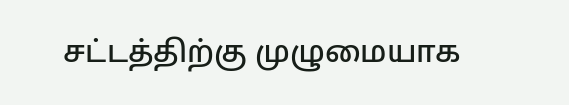சட்டத்திற்கு முழுமையாக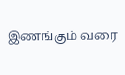இணங்கும் வரை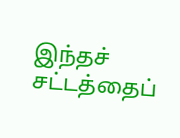இந்தச் சட்டத்தைப்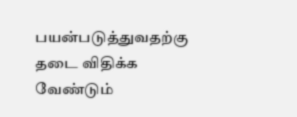பயன்படுத்துவதற்கு தடை விதிக்க வேண்டும்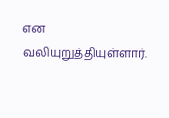என வலியுறுத்தியுள்ளார்.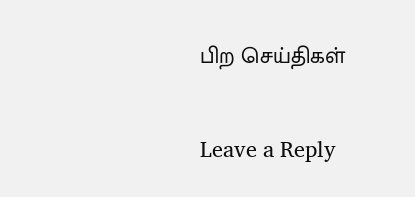பிற செய்திகள்

Leave a Reply